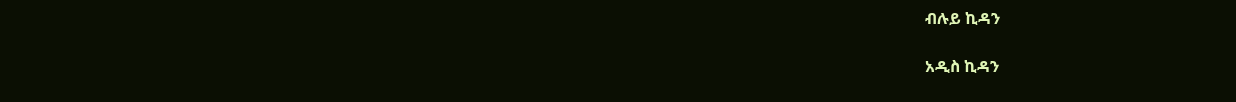ብሉይ ኪዳን

አዲስ ኪዳን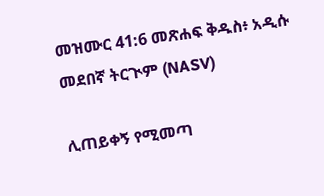መዝሙር 41:6 መጽሐፍ ቅዱስ፥ አዲሱ መደበኛ ትርጒም (NASV)

ሊጠይቀኝ የሚመጣ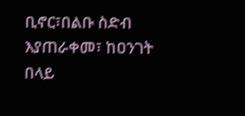ቢኖር፣በልቡ ስድብ እያጠራቀመ፣ ከዐንገት በላይ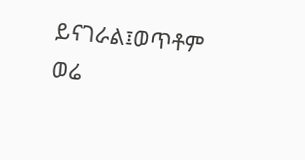ይናገራል፤ወጥቶም ወሬ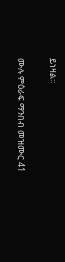ይነዛል።

ሙሉ ምዕራፍ ማንበብ መዝሙር 41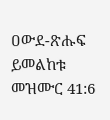ዐውደ-ጽሑፍ ይመልከቱ መዝሙር 41:6